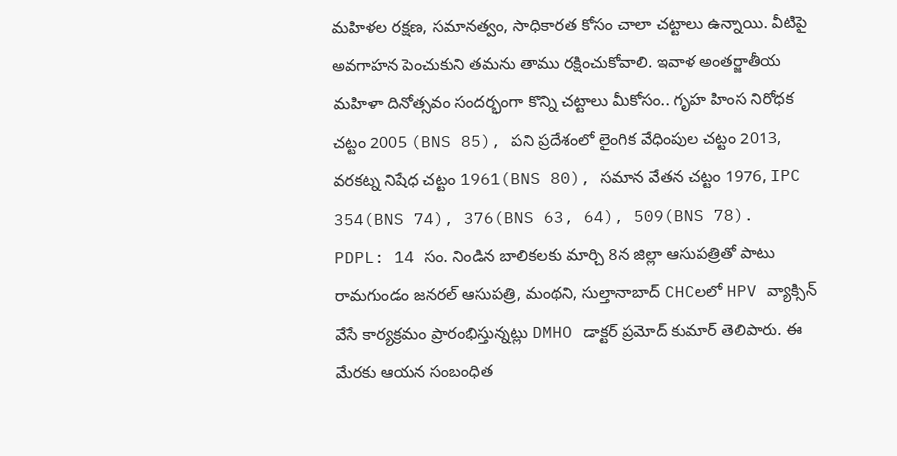మహిళల రక్షణ, సమానత్వం, సాధికారత కోసం చాలా చట్టాలు ఉన్నాయి. వీటిపై అవగాహన పెంచుకుని తమను తాము రక్షించుకోవాలి. ఇవాళ అంతర్జాతీయ మహిళా దినోత్సవం సందర్భంగా కొన్ని చట్టాలు మీకోసం.. గృహ హింస నిరోధక చట్టం 2005 (BNS 85), పని ప్రదేశంలో లైంగిక వేధింపుల చట్టం 2013, వరకట్న నిషేధ చట్టం 1961(BNS 80), సమాన వేతన చట్టం 1976, IPC 354(BNS 74), 376(BNS 63, 64), 509(BNS 78).
PDPL: 14 సం. నిండిన బాలికలకు మార్చి 8న జిల్లా ఆసుపత్రితో పాటు రామగుండం జనరల్ ఆసుపత్రి, మంథని, సుల్తానాబాద్ CHCలలో HPV వ్యాక్సిన్ వేసే కార్యక్రమం ప్రారంభిస్తున్నట్లు DMHO డాక్టర్ ప్రమోద్ కుమార్ తెలిపారు. ఈ మేరకు ఆయన సంబంధిత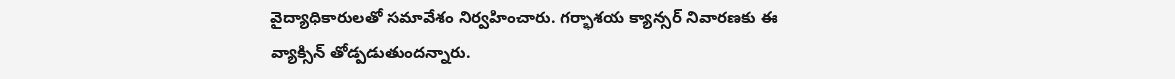వైద్యాధికారులతో సమావేశం నిర్వహించారు. గర్భాశయ క్యాన్సర్ నివారణకు ఈ వ్యాక్సిన్ తోడ్పడుతుందన్నారు.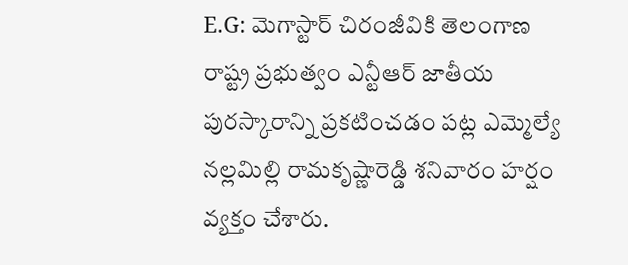E.G: మెగాస్టార్ చిరంజీవికి తెలంగాణ రాష్ట్ర ప్రభుత్వం ఎన్టీఆర్ జాతీయ పురస్కారాన్ని ప్రకటించడం పట్ల ఎమ్మెల్యే నల్లమిల్లి రామకృష్ణారెడ్డి శనివారం హర్షం వ్యక్తం చేశారు.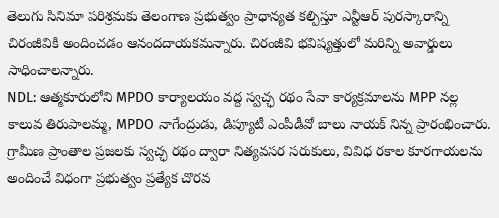తెలుగు సినిమా పరిశ్రమకు తెలంగాణ ప్రభుత్వం ప్రాధాన్యత కల్పిస్తూ ఎన్టీఆర్ పురస్కారాన్ని చిరంజీవికి అందించడం ఆనందదాయకమన్నారు. చిరంజీవి భవిష్యత్తులో మరిన్ని అవార్డులు సాధించాలన్నారు.
NDL: ఆత్మకూరులోని MPDO కార్యాలయం వద్ద స్వచ్ఛ రథం సేవా కార్యక్రమాలను MPP నల్ల కాలువ తిరుపాలమ్మ, MPDO నాగేంద్రుడు, డిప్యూటీ ఎంపీడీవో బాలు నాయక్ నిన్న ప్రారంభించారు. గ్రామీణ ప్రాంతాల ప్రజలకు స్వచ్ఛ రథం ద్వారా నిత్యవసర సరుకులు, వివిధ రకాల కూరగాయలను అందించే విధంగా ప్రభుత్వం ప్రత్యేక చొరవ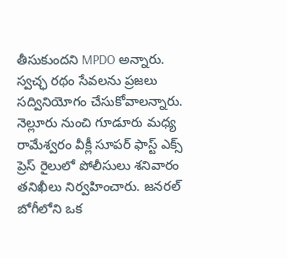తీసుకుందని MPDO అన్నారు. స్వచ్ఛ రథం సేవలను ప్రజలు సద్వినియోగం చేసుకోవాలన్నారు.
నెల్లూరు నుంచి గూడూరు మధ్య రామేశ్వరం వీక్లీ సూపర్ ఫాస్ట్ ఎక్స్ ప్రెస్ రైలులో పోలీసులు శనివారం తనిఖీలు నిర్వహించారు. జనరల్ బోగీలోని ఒక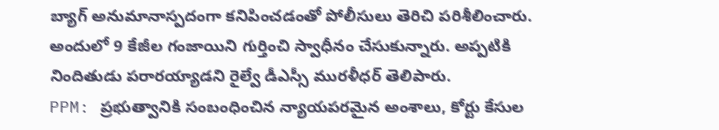బ్యాగ్ అనుమానాస్పదంగా కనిపించడంతో పోలీసులు తెరిచి పరిశీలించారు. అందులో 9 కేజీల గంజాయిని గుర్తించి స్వాధీనం చేసుకున్నారు. అప్పటికి నిందితుడు పరారయ్యాడని రైల్వే డీఎస్సీ మురళీధర్ తెలిపారు.
PPM: ప్రభుత్వానికి సంబంధించిన న్యాయపరమైన అంశాలు, కోర్టు కేసుల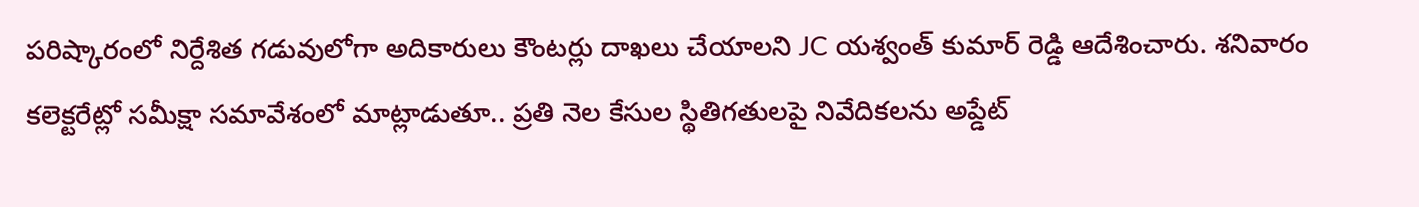పరిష్కారంలో నిర్దేశిత గడువులోగా అదికారులు కౌంటర్లు దాఖలు చేయాలని JC యశ్వంత్ కుమార్ రెడ్డి ఆదేశించారు. శనివారం కలెక్టరేట్లో సమీక్షా సమావేశంలో మాట్లాడుతూ.. ప్రతి నెల కేసుల స్థితిగతులపై నివేదికలను అప్డేట్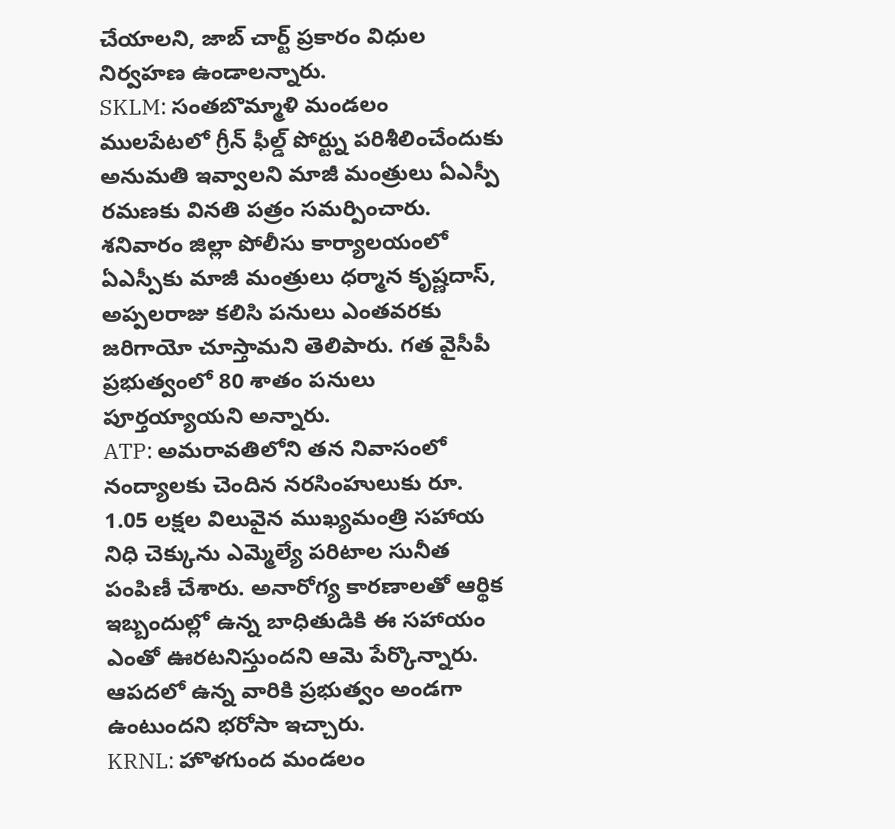చేయాలని, జాబ్ చార్ట్ ప్రకారం విధుల నిర్వహణ ఉండాలన్నారు.
SKLM: సంతబొమ్మాళి మండలం ములపేటలో గ్రీన్ ఫీల్డ్ పోర్ట్ను పరిశీలించేందుకు అనుమతి ఇవ్వాలని మాజీ మంత్రులు ఏఎస్పీ రమణకు వినతి పత్రం సమర్పించారు. శనివారం జిల్లా పోలీసు కార్యాలయంలో ఏఎస్పీకు మాజీ మంత్రులు ధర్మాన కృష్ణదాస్, అప్పలరాజు కలిసి పనులు ఎంతవరకు జరిగాయో చూస్తామని తెలిపారు. గత వైసీపీ ప్రభుత్వంలో 80 శాతం పనులు పూర్తయ్యాయని అన్నారు.
ATP: అమరావతిలోని తన నివాసంలో నంద్యాలకు చెందిన నరసింహులుకు రూ. 1.05 లక్షల విలువైన ముఖ్యమంత్రి సహాయ నిధి చెక్కును ఎమ్మెల్యే పరిటాల సునీత పంపిణీ చేశారు. అనారోగ్య కారణాలతో ఆర్థిక ఇబ్బందుల్లో ఉన్న బాధితుడికి ఈ సహాయం ఎంతో ఊరటనిస్తుందని ఆమె పేర్కొన్నారు. ఆపదలో ఉన్న వారికి ప్రభుత్వం అండగా ఉంటుందని భరోసా ఇచ్చారు.
KRNL: హొళగుంద మండలం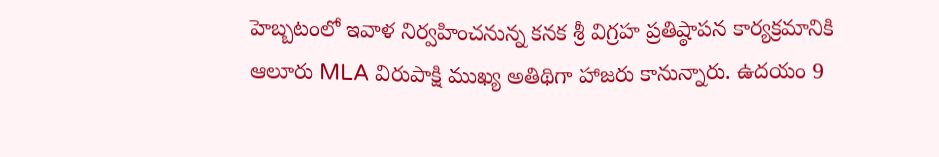హెబ్బటంలో ఇవాళ నిర్వహించనున్న కనక శ్రీ విగ్రహ ప్రతిష్ఠాపన కార్యక్రమానికి ఆలూరు MLA విరుపాక్షి ముఖ్య అతిథిగా హాజరు కానున్నారు. ఉదయం 9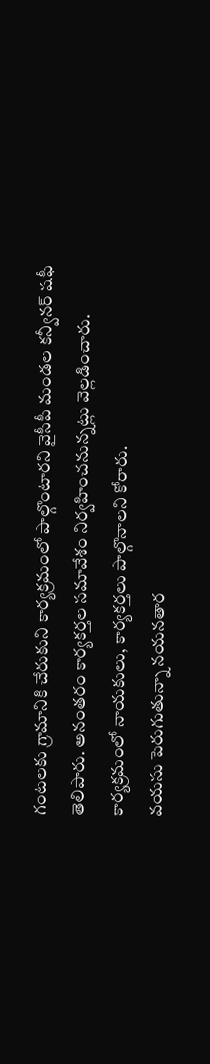గంటలకు గ్రామానికి చేరుకుని కార్యక్రమంలో పాల్గొంటారని వైసీపీ మండల కన్వీనర్ షఫీ తెలిపారు. అనంతరం కార్యకర్తల సమావేశం నిర్వహించనున్నట్లు వెల్లడించారు. కార్యక్రమంలో నాయకులు, కార్యకర్తలు పాల్గొనాలని కోరారు.
వయసు పెరుగుతున్నా నయనతార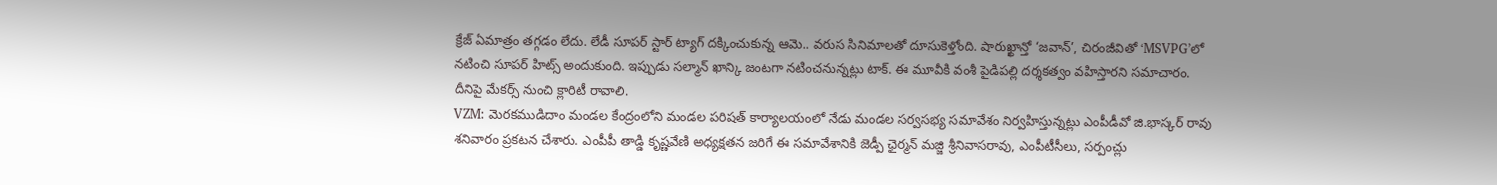క్రేజ్ ఏమాత్రం తగ్గడం లేదు. లేడీ సూపర్ స్టార్ ట్యాగ్ దక్కించుకున్న ఆమె.. వరుస సినిమాలతో దూసుకెళ్తోంది. షారుఖ్ఖాన్తో ‘జవాన్’, చిరంజీవితో ‘MSVPG’లో నటించి సూపర్ హిట్స్ అందుకుంది. ఇప్పుడు సల్మాన్ ఖాన్కి జంటగా నటించనున్నట్లు టాక్. ఈ మూవీకి వంశీ పైడిపల్లి దర్శకత్వం వహిస్తారని సమాచారం. దీనిపై మేకర్స్ నుంచి క్లారిటీ రావాలి.
VZM: మెరకముడిదాం మండల కేంద్రంలోని మండల పరిషత్ కార్యాలయంలో నేడు మండల సర్వసభ్య సమావేశం నిర్వహిస్తున్నట్లు ఎంపీడీవో జి.భాస్కర్ రావు శనివారం ప్రకటన చేశారు. ఎంపీపీ తాడ్డి కృష్ణవేణి అధ్యక్షతన జరిగే ఈ సమావేశానికి జెడ్పీ ఛైర్మన్ మజ్జి శ్రీనివాసరావు, ఎంపీటీసీలు, సర్పంచ్లు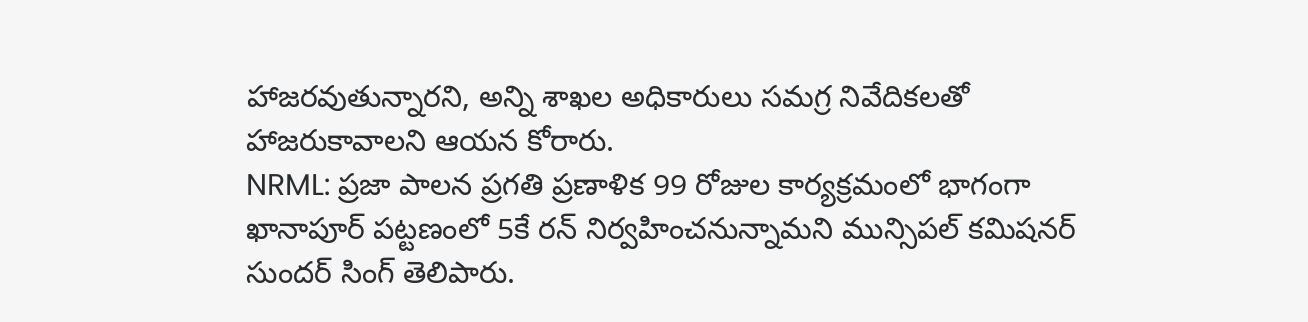హాజరవుతున్నారని, అన్ని శాఖల అధికారులు సమగ్ర నివేదికలతో హాజరుకావాలని ఆయన కోరారు.
NRML: ప్రజా పాలన ప్రగతి ప్రణాళిక 99 రోజుల కార్యక్రమంలో భాగంగా ఖానాపూర్ పట్టణంలో 5కే రన్ నిర్వహించనున్నామని మున్సిపల్ కమిషనర్ సుందర్ సింగ్ తెలిపారు.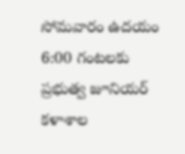సోమవారం ఉదయం 6:00 గంటలకు ప్రభుత్వ జూనియర్ కళాశాల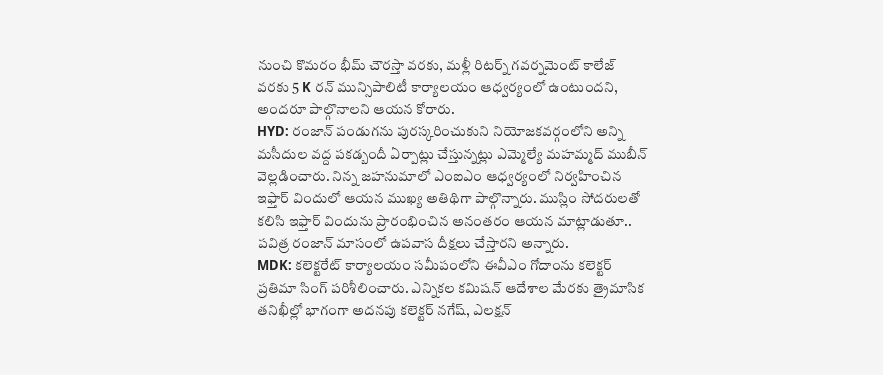నుంచి కొమరం భీమ్ చౌరస్తా వరకు, మళ్లీ రిటర్న్ గవర్నమెంట్ కాలేజ్ వరకు 5 K రన్ మున్సిపాలిటీ కార్యాలయం ఆధ్వర్యంలో ఉంటుందని, అందరూ పాల్గొనాలని ఆయన కోరారు.
HYD: రంజాన్ పండుగను పురస్కరించుకుని నియోజకవర్గంలోని అన్ని మసీదుల వద్ద పకడ్బందీ ఏర్పాట్లు చేస్తున్నట్లు ఎమ్మెల్యే మహమ్మద్ ముబీన్ వెల్లడించారు. నిన్న జహనుమాలో ఎంఐఎం ఆధ్వర్యంలో నిర్వహించిన ఇఫ్తార్ విందులో ఆయన ముఖ్య అతిథిగా పాల్గొన్నారు. ముస్లిం సోదరులతో కలిసి ఇఫ్తార్ విందును ప్రారంభించిన అనంతరం ఆయన మాట్లాడుతూ.. పవిత్ర రంజాన్ మాసంలో ఉపవాస దీక్షలు చేస్తారని అన్నారు.
MDK: కలెక్టరేట్ కార్యాలయం సమీపంలోని ఈవీఎం గోదాంను కలెక్టర్ ప్రతిమా సింగ్ పరిశీలించారు. ఎన్నికల కమిషన్ ఆదేశాల మేరకు త్రైమాసిక తనిఖీల్లో భాగంగా అదనపు కలెక్టర్ నగేష్, ఎలక్షన్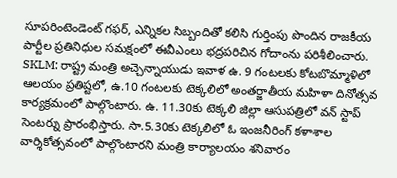సూపరింటెండెంట్ గఫర్, ఎన్నికల సిబ్బందితో కలిసి గుర్తింపు పొందిన రాజకీయ పార్టీల ప్రతినిధుల సమక్షంలో ఈవీఎంలు భద్రపరిచిన గోదాంను పరిశీలించారు.
SKLM: రాష్ట్ర మంత్రి అచ్చెన్నాయుడు ఇవాళ ఉ. 9 గంటలకు కోటబొమ్మాళిలో ఆలయం ప్రతిష్టలో, ఉ.10 గంటలకు టెక్కలిలో అంతర్జాతీయ మహిళా దినోత్సవ కార్యక్రమంలో పాల్గొంటారు. ఉ. 11.30కు టెక్కలి జిల్లా ఆసుపత్రిలో వన్ స్టాప్ సెంటర్ను ప్రారంభిస్తారు. సా.5.30కు టెక్కలిలో ఓ ఇంజనీరింగ్ కళాశాల వార్శికోత్సవంలో పాల్గొంటారని మంత్రి కార్యాలయం శనివారం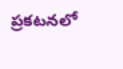ప్రకటనలో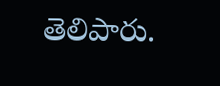తెలిపారు.